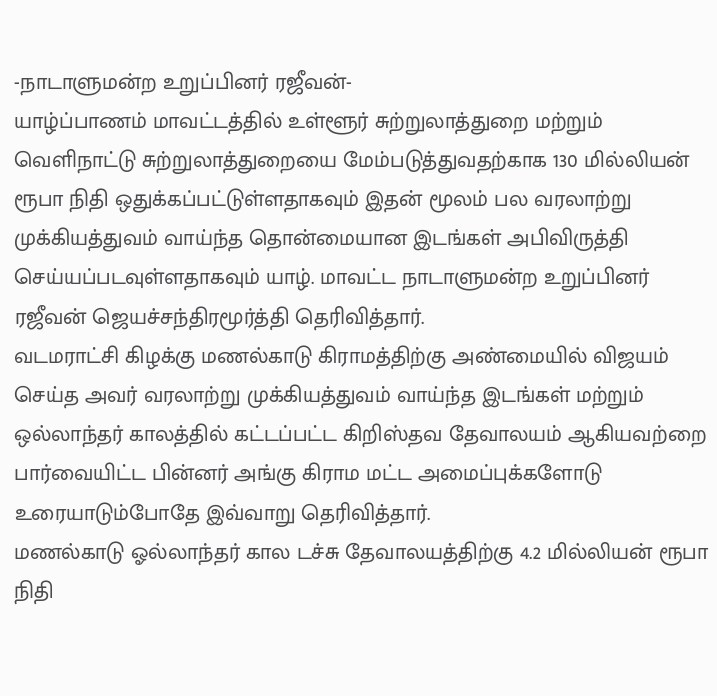-நாடாளுமன்ற உறுப்பினர் ரஜீவன்-
யாழ்ப்பாணம் மாவட்டத்தில் உள்ளூர் சுற்றுலாத்துறை மற்றும் வெளிநாட்டு சுற்றுலாத்துறையை மேம்படுத்துவதற்காக 130 மில்லியன் ரூபா நிதி ஒதுக்கப்பட்டுள்ளதாகவும் இதன் மூலம் பல வரலாற்று முக்கியத்துவம் வாய்ந்த தொன்மையான இடங்கள் அபிவிருத்தி செய்யப்படவுள்ளதாகவும் யாழ். மாவட்ட நாடாளுமன்ற உறுப்பினர் ரஜீவன் ஜெயச்சந்திரமூர்த்தி தெரிவித்தார்.
வடமராட்சி கிழக்கு மணல்காடு கிராமத்திற்கு அண்மையில் விஜயம் செய்த அவர் வரலாற்று முக்கியத்துவம் வாய்ந்த இடங்கள் மற்றும் ஒல்லாந்தர் காலத்தில் கட்டப்பட்ட கிறிஸ்தவ தேவாலயம் ஆகியவற்றை பார்வையிட்ட பின்னர் அங்கு கிராம மட்ட அமைப்புக்களோடு உரையாடும்போதே இவ்வாறு தெரிவித்தார்.
மணல்காடு ஓல்லாந்தர் கால டச்சு தேவாலயத்திற்கு 4.2 மில்லியன் ரூபா நிதி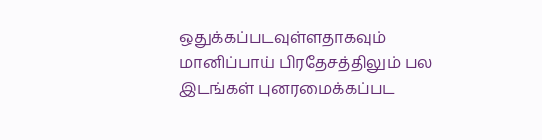ஒதுக்கப்படவுள்ளதாகவும் மானிப்பாய் பிரதேசத்திலும் பல இடங்கள் புனரமைக்கப்பட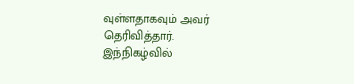வுள்ளதாகவும் அவர் தெரிவித்தார்.
இந்நிகழ்வில்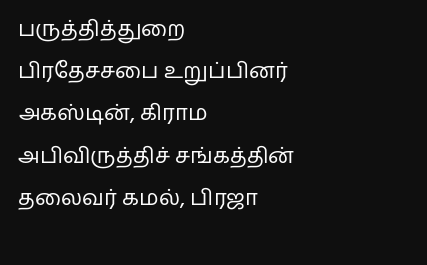பருத்தித்துறை பிரதேசசபை உறுப்பினர் அகஸ்டின், கிராம அபிவிருத்திச் சங்கத்தின் தலைவர் கமல், பிரஜா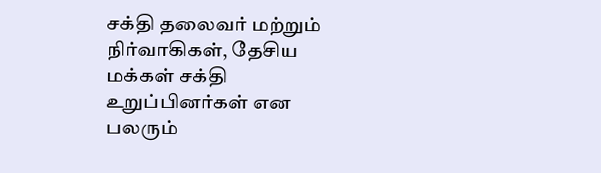சக்தி தலைவர் மற்றும் நிர்வாகிகள், தேசிய மக்கள் சக்தி உறுப்பினர்கள் என பலரும்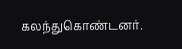கலந்துகொண்டனர்.